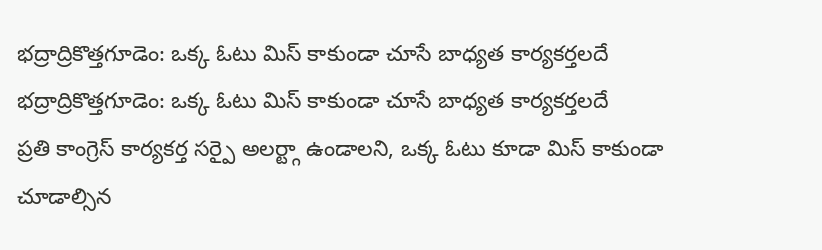భద్రాద్రికొత్తగూడెం: ఒక్క ఓటు మిస్ కాకుండా చూసే బాధ్యత కార్యకర్తలదే
భద్రాద్రికొత్తగూడెం: ఒక్క ఓటు మిస్ కాకుండా చూసే బాధ్యత కార్యకర్తలదే
ప్రతి కాంగ్రెస్ కార్యకర్త సర్పై అలర్ట్గా ఉండాలని, ఒక్క ఓటు కూడా మిస్ కాకుండా చూడాల్సిన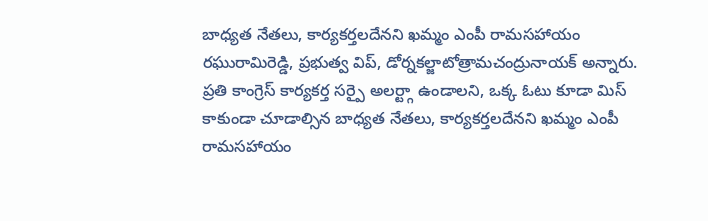బాధ్యత నేతలు, కార్యకర్తలదేనని ఖమ్మం ఎంపీ రామసహాయం రఘురామిరెడ్డి, ప్రభుత్వ విప్, డోర్నకల్జాటోత్రామచంద్రునాయక్ అన్నారు.
ప్రతి కాంగ్రెస్ కార్యకర్త సర్పై అలర్ట్గా ఉండాలని, ఒక్క ఓటు కూడా మిస్ కాకుండా చూడాల్సిన బాధ్యత నేతలు, కార్యకర్తలదేనని ఖమ్మం ఎంపీ రామసహాయం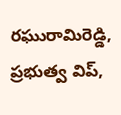రఘురామిరెడ్డి, ప్రభుత్వ విప్,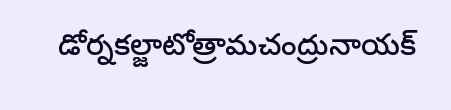డోర్నకల్జాటోత్రామచంద్రునాయక్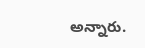అన్నారు.